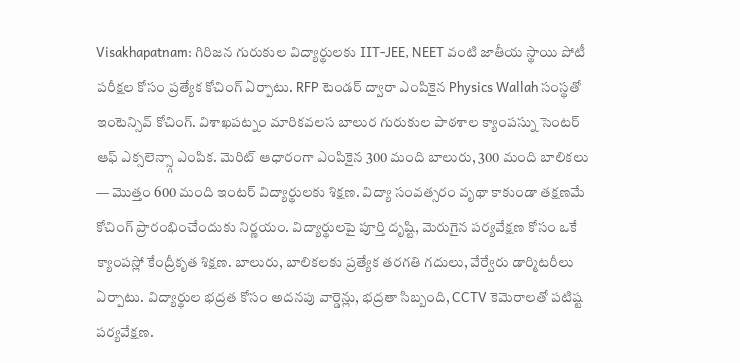Visakhapatnam: గిరిజన గురుకుల విద్యార్థులకు IIT-JEE, NEET వంటి జాతీయ స్థాయి పోటీ పరీక్షల కోసం ప్రత్యేక కోచింగ్ ఏర్పాటు. RFP టెండర్ ద్వారా ఎంపికైన Physics Wallah సంస్థతో ఇంటెన్సివ్ కోచింగ్. విశాఖపట్నం మారికవలస బాలుర గురుకుల పాఠశాల క్యాంపస్ను సెంటర్ ఆఫ్ ఎక్సలెన్స్గా ఎంపిక. మెరిట్ ఆధారంగా ఎంపికైన 300 మంది బాలురు, 300 మంది బాలికలు — మొత్తం 600 మంది ఇంటర్ విద్యార్థులకు శిక్షణ. విద్యా సంవత్సరం వృథా కాకుండా తక్షణమే కోచింగ్ ప్రారంభించేందుకు నిర్ణయం. విద్యార్థులపై పూర్తి దృష్టి, మెరుగైన పర్యవేక్షణ కోసం ఒకే క్యాంపస్లో కేంద్రీకృత శిక్షణ. బాలురు, బాలికలకు ప్రత్యేక తరగతి గదులు, వేర్వేరు డార్మిటరీలు ఏర్పాటు. విద్యార్థుల భద్రత కోసం అదనపు వార్డెన్లు, భద్రతా సిబ్బంది, CCTV కెమెరాలతో పటిష్ట పర్యవేక్షణ.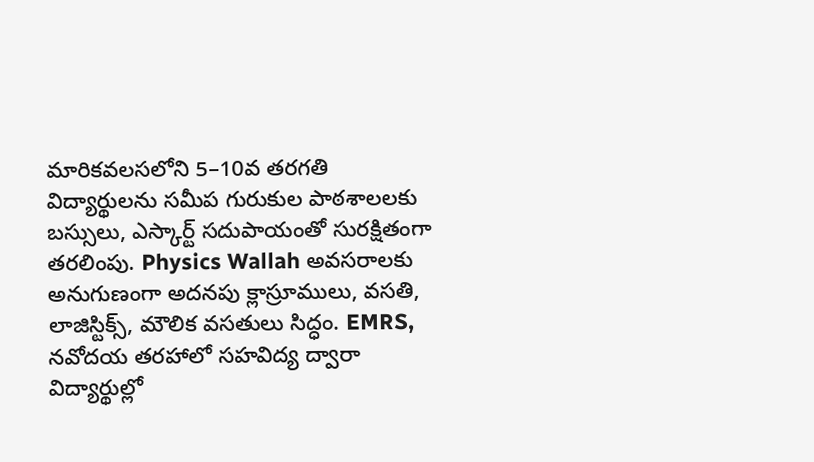మారికవలసలోని 5–10వ తరగతి విద్యార్థులను సమీప గురుకుల పాఠశాలలకు బస్సులు, ఎస్కార్ట్ సదుపాయంతో సురక్షితంగా తరలింపు. Physics Wallah అవసరాలకు అనుగుణంగా అదనపు క్లాస్రూములు, వసతి, లాజిస్టిక్స్, మౌలిక వసతులు సిద్ధం. EMRS, నవోదయ తరహాలో సహవిద్య ద్వారా విద్యార్థుల్లో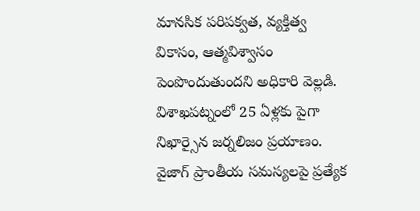మానసిక పరిపక్వత, వ్యక్తిత్వ వికాసం, ఆత్మవిశ్వాసం పెంపొందుతుందని అధికారి వెల్లడి. విశాఖపట్నంలో 25 ఏళ్లకు పైగా నిఖార్సైన జర్నలిజం ప్రయాణం. వైజాగ్ ప్రాంతీయ సమస్యలపై ప్రత్యేక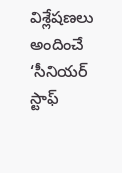విశ్లేషణలు అందించే ‘సీనియర్ స్టాఫ్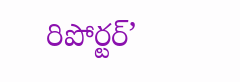రిపోర్టర్’